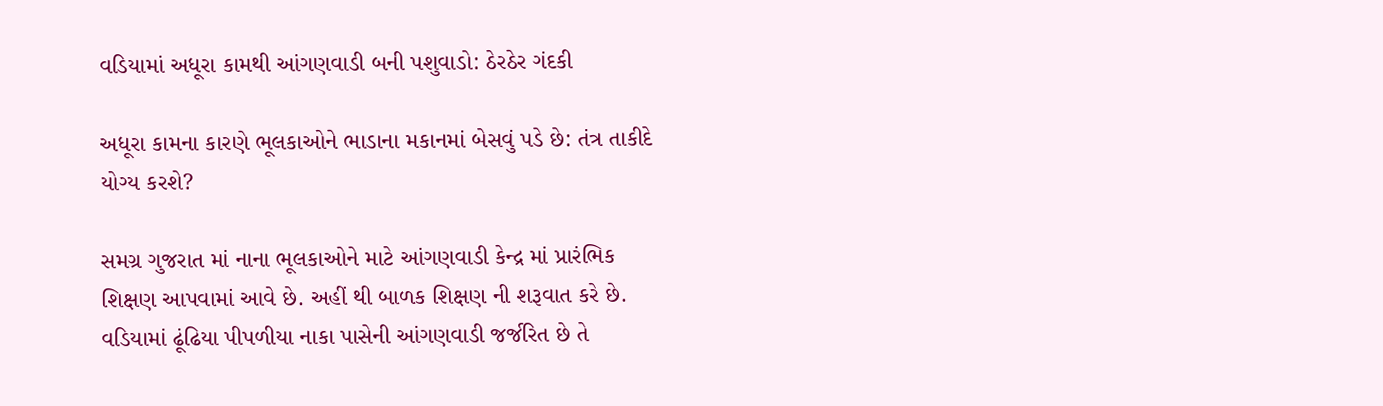વડિયામાં અધૂરા કામથી આંગણવાડી બની પશુવાડો: ઠેરઠેર ગંદકી

અધૂરા કામના કારણે ભૂલકાઓને ભાડાના મકાનમાં બેસવું પડે છે: તંત્ર તાકીદે યોગ્ય કરશે?

સમગ્ર ગુજરાત માં નાના ભૂલકાઓને માટે આંગણવાડી કેન્દ્ર માં પ્રારંભિક શિક્ષણ આપવામાં આવે છે. અહીં થી બાળક શિક્ષણ ની શરૂવાત કરે છે. વડિયામાં ઢૂંઢિયા પીપળીયા નાકા પાસેની આંગણવાડી જર્જરિત છે તે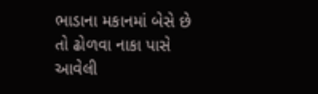ભાડાના મકાનમાં બેસે છે તો ઢોળવા નાકા પાસે આવેલી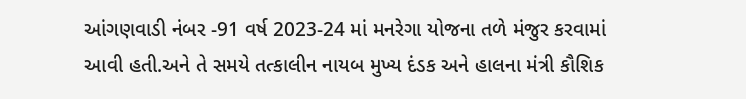આંગણવાડી નંબર -91 વર્ષ 2023-24 માં મનરેગા યોજના તળે મંજુર કરવામાં આવી હતી.અને તે સમયે તત્કાલીન નાયબ મુખ્ય દંડક અને હાલના મંત્રી કૌશિક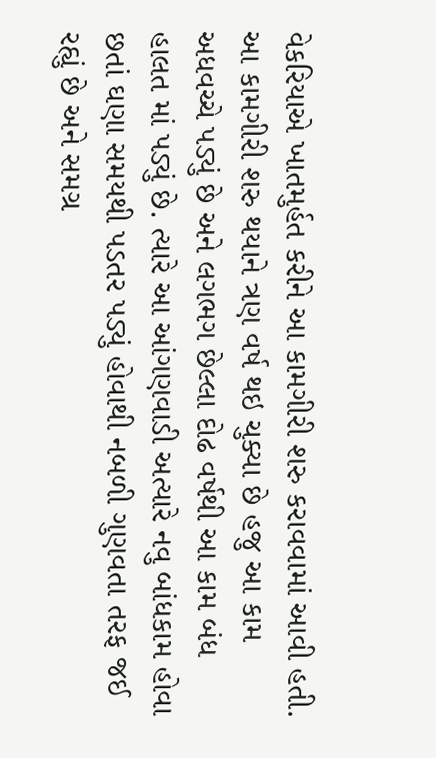વેકરિયાએ ખાતમુર્હત કરીને આ કામગીરી શરુ કરાવવામાં આવી હતી. આ કામગીરી શરુ થયાને ત્રણ વર્ષ થઇ ચુક્યા છે હજુ આ કામ અધવચ્ચે પડ્યું છે અને લગભગ છેલ્લા દોઢ વર્ષથી આ કામ બંધ હાલત માં પડ્યું છે. ત્યારે આ આંગણવાડી અત્યારે નવુ બાંધકામ હોવા છતાં ઘણા સમયથી પડતર પડ્યું હોવાથી નબળી ગુણવતા તરફ જઈ રહ્યું છે અને સમગ્ર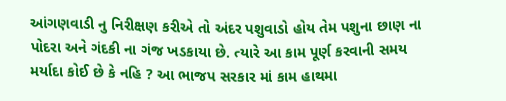આંગણવાડી નુ નિરીક્ષણ કરીએ તો અંદર પશુવાડો હોય તેમ પશુના છાણ ના પોદરા અને ગંદકી ના ગંજ ખડકાયા છે. ત્યારે આ કામ પૂર્ણ કરવાની સમય મર્યાદા કોઈ છે કે નહિ ? આ ભાજપ સરકાર માં કામ હાથમા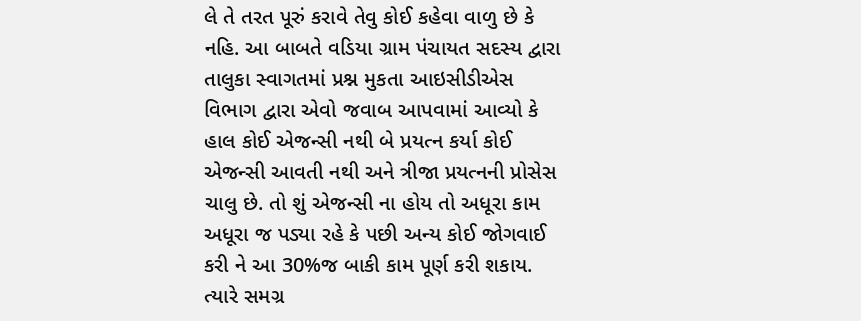લે તે તરત પૂરું કરાવે તેવુ કોઈ કહેવા વાળુ છે કે નહિ. આ બાબતે વડિયા ગ્રામ પંચાયત સદસ્ય દ્વારા તાલુકા સ્વાગતમાં પ્રશ્ન મુકતા આઇસીડીએસ વિભાગ દ્વારા એવો જવાબ આપવામાં આવ્યો કે હાલ કોઈ એજન્સી નથી બે પ્રયત્ન કર્યા કોઈ એજન્સી આવતી નથી અને ત્રીજા પ્રયત્નની પ્રોસેસ ચાલુ છે. તો શું એજન્સી ના હોય તો અધૂરા કામ અધૂરા જ પડ્યા રહે કે પછી અન્ય કોઈ જોગવાઈ કરી ને આ 30%જ બાકી કામ પૂર્ણ કરી શકાય. ત્યારે સમગ્ર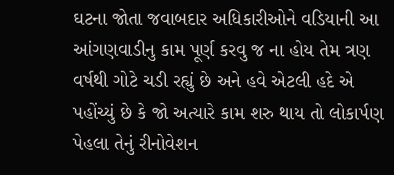ઘટના જોતા જવાબદાર અધિકારીઓને વડિયાની આ આંગણવાડીનુ કામ પૂર્ણ કરવુ જ ના હોય તેમ ત્રણ વર્ષથી ગોટે ચડી રહ્યું છે અને હવે એટલી હદે એ પહોંચ્યું છે કે જો અત્યારે કામ શરુ થાય તો લોકાર્પણ પેહલા તેનું રીનોવેશન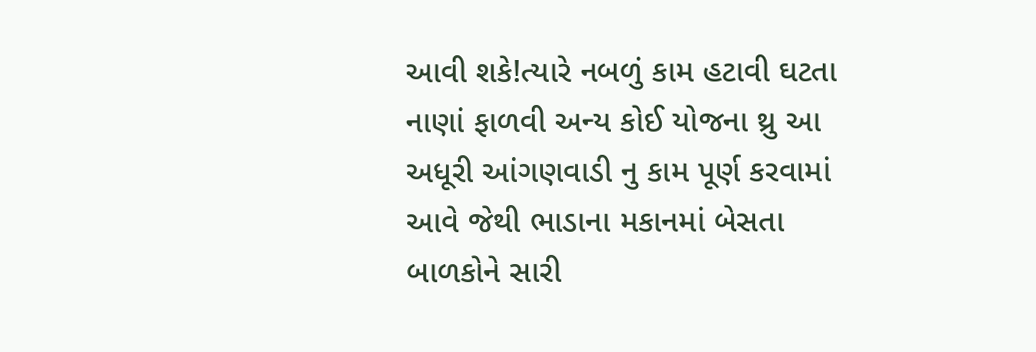આવી શકે!ત્યારે નબળું કામ હટાવી ઘટતા નાણાં ફાળવી અન્ય કોઈ યોજના થ્રુ આ અધૂરી આંગણવાડી નુ કામ પૂર્ણ કરવામાં આવે જેથી ભાડાના મકાનમાં બેસતા બાળકોને સારી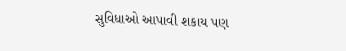સુવિધાઓ આપાવી શકાય પણ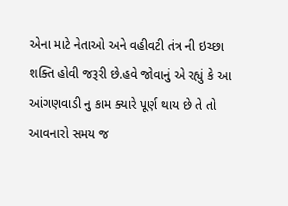એના માટે નેતાઓ અને વહીવટી તંત્ર ની ઇચ્છા શક્તિ હોવી જરૂરી છે.હવે જોવાનું એ રહ્યું કે આ આંગણવાડી નુ કામ ક્યારે પૂર્ણ થાય છે તે તો આવનારો સમય જ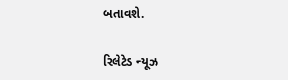બતાવશે.

રિલેટેડ ન્યૂઝ